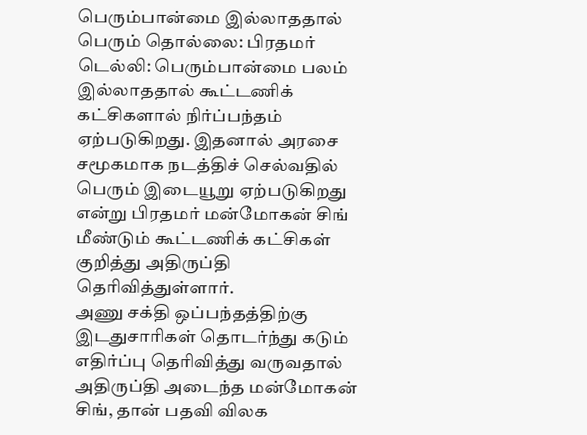பெரும்பான்மை இல்லாததால் பெரும் தொல்லை: பிரதமர்
டெல்லி: பெரும்பான்மை பலம் இல்லாததால் கூட்டணிக் கட்சிகளால் நிர்ப்பந்தம் ஏற்படுகிறது. இதனால் அரசை சமூகமாக நடத்திச் செல்வதில் பெரும் இடையூறு ஏற்படுகிறது என்று பிரதமர் மன்மோகன் சிங் மீண்டும் கூட்டணிக் கட்சிகள் குறித்து அதிருப்தி தெரிவித்துள்ளார்.
அணு சக்தி ஒப்பந்தத்திற்கு இடதுசாரிகள் தொடர்ந்து கடும் எதிர்ப்பு தெரிவித்து வருவதால் அதிருப்தி அடைந்த மன்மோகன் சிங், தான் பதவி விலக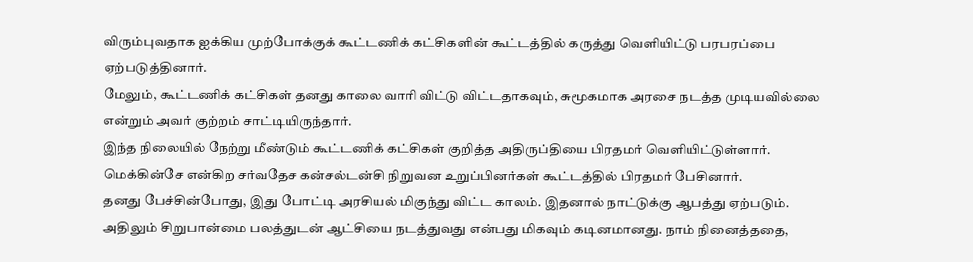விரும்புவதாக ஐக்கிய முற்போக்குக் கூட்டணிக் கட்சிகளின் கூட்டத்தில் கருத்து வெளியிட்டு பரபரப்பை ஏற்படுத்தினார்.
மேலும், கூட்டணிக் கட்சிகள் தனது காலை வாரி விட்டு விட்டதாகவும், சுமூகமாக அரசை நடத்த முடியவில்லை என்றும் அவர் குற்றம் சாட்டியிருந்தார்.
இந்த நிலையில் நேற்று மீண்டும் கூட்டணிக் கட்சிகள் குறித்த அதிருப்தியை பிரதமர் வெளியிட்டுள்ளார். மெக்கின்சே என்கிற சர்வதேச கன்சல்டன்சி நிறுவன உறுப்பினர்கள் கூட்டத்தில் பிரதமர் பேசினார்.
தனது பேச்சின்போது, இது போட்டி அரசியல் மிகுந்து விட்ட காலம். இதனால் நாட்டுக்கு ஆபத்து ஏற்படும். அதிலும் சிறுபான்மை பலத்துடன் ஆட்சியை நடத்துவது என்பது மிகவும் கடினமானது. நாம் நினைத்ததை,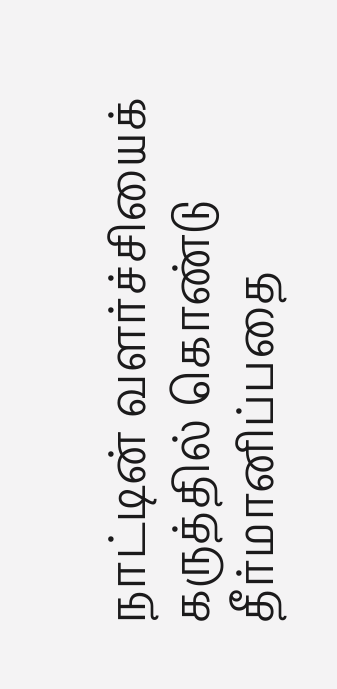நாட்டின் வளர்ச்சியைக் கருத்தில் கொண்டு தீர்மானிப்பதை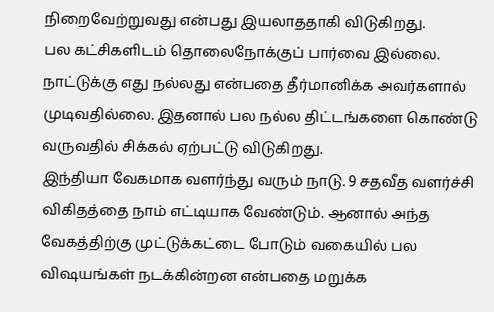நிறைவேற்றுவது என்பது இயலாததாகி விடுகிறது.
பல கட்சிகளிடம் தொலைநோக்குப் பார்வை இல்லை. நாட்டுக்கு எது நல்லது என்பதை தீர்மானிக்க அவர்களால் முடிவதில்லை. இதனால் பல நல்ல திட்டங்களை கொண்டு வருவதில் சிக்கல் ஏற்பட்டு விடுகிறது.
இந்தியா வேகமாக வளர்ந்து வரும் நாடு. 9 சதவீத வளர்ச்சி விகிதத்தை நாம் எட்டியாக வேண்டும். ஆனால் அந்த வேகத்திற்கு முட்டுக்கட்டை போடும் வகையில் பல விஷயங்கள் நடக்கின்றன என்பதை மறுக்க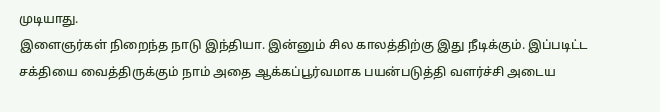முடியாது.
இளைஞர்கள் நிறைந்த நாடு இந்தியா. இன்னும் சில காலத்திற்கு இது நீடிக்கும். இப்படிட்ட சக்தியை வைத்திருக்கும் நாம் அதை ஆக்கப்பூர்வமாக பயன்படுத்தி வளர்ச்சி அடைய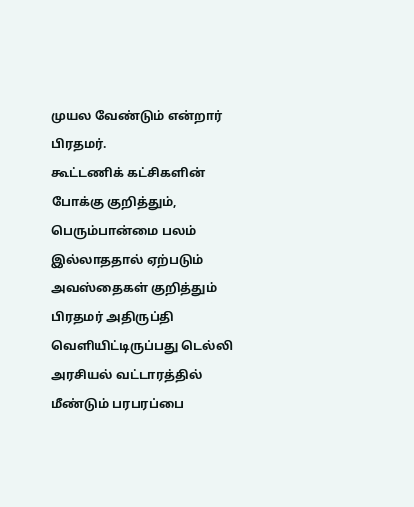முயல வேண்டும் என்றார் பிரதமர்.
கூட்டணிக் கட்சிகளின் போக்கு குறித்தும், பெரும்பான்மை பலம் இல்லாததால் ஏற்படும் அவஸ்தைகள் குறித்தும் பிரதமர் அதிருப்தி வெளியிட்டிருப்பது டெல்லி அரசியல் வட்டாரத்தில் மீண்டும் பரபரப்பை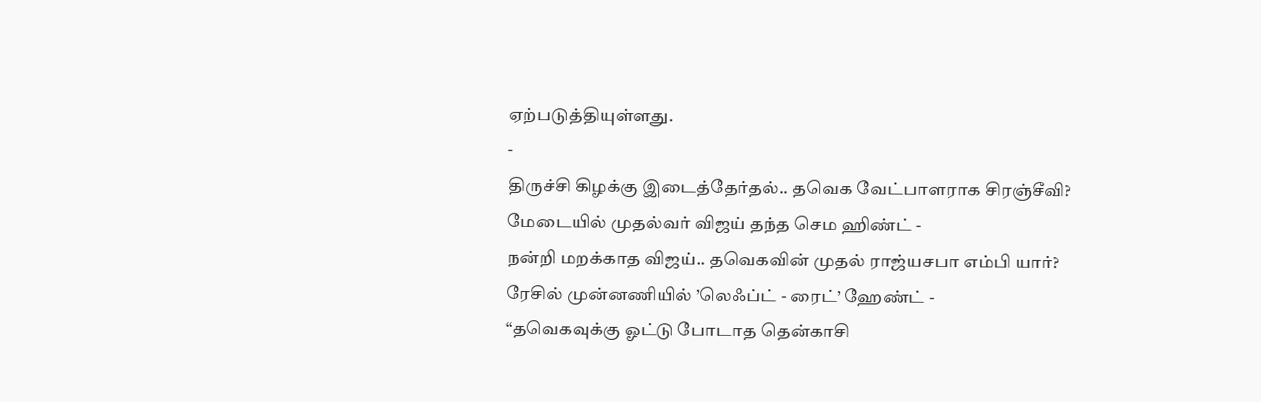ஏற்படுத்தியுள்ளது.
-
திருச்சி கிழக்கு இடைத்தேர்தல்.. தவெக வேட்பாளராக சிரஞ்சீவி? மேடையில் முதல்வர் விஜய் தந்த செம ஹிண்ட் -
நன்றி மறக்காத விஜய்.. தவெகவின் முதல் ராஜ்யசபா எம்பி யார்? ரேசில் முன்னணியில் ’லெஃப்ட் - ரைட்’ ஹேண்ட் -
“தவெகவுக்கு ஓட்டு போடாத தென்காசி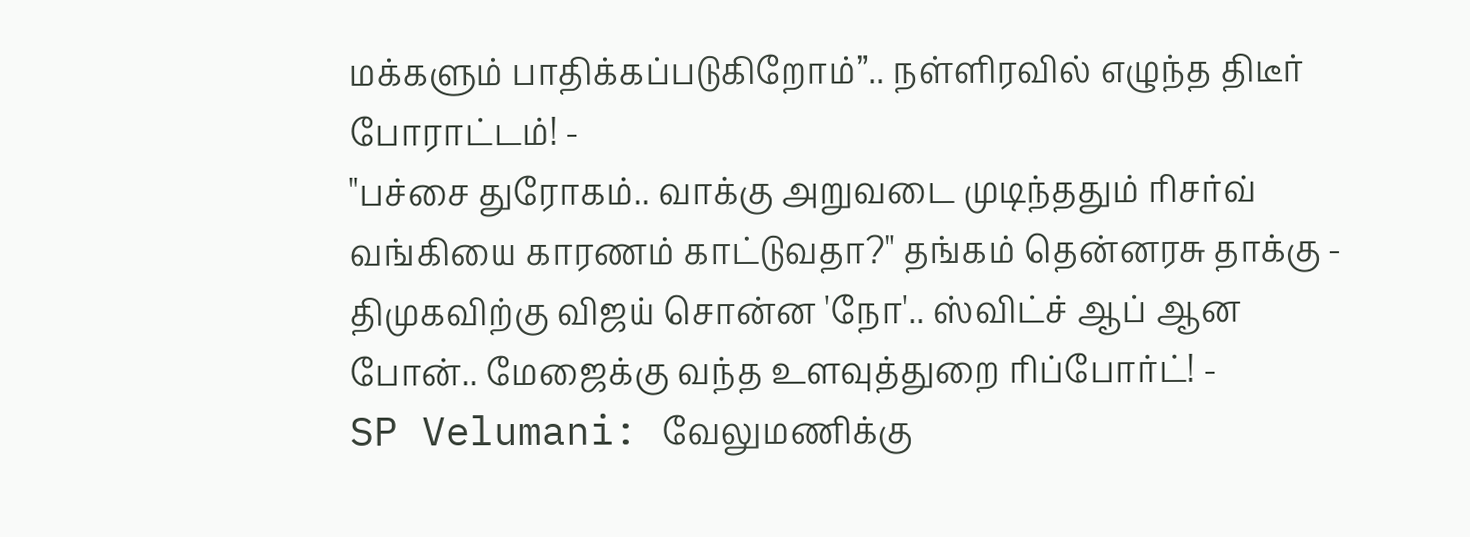மக்களும் பாதிக்கப்படுகிறோம்”.. நள்ளிரவில் எழுந்த திடீர் போராட்டம்! -
"பச்சை துரோகம்.. வாக்கு அறுவடை முடிந்ததும் ரிசர்வ் வங்கியை காரணம் காட்டுவதா?" தங்கம் தென்னரசு தாக்கு -
திமுகவிற்கு விஜய் சொன்ன 'நோ'.. ஸ்விட்ச் ஆப் ஆன போன்.. மேஜைக்கு வந்த உளவுத்துறை ரிப்போர்ட்! -
SP Velumani: வேலுமணிக்கு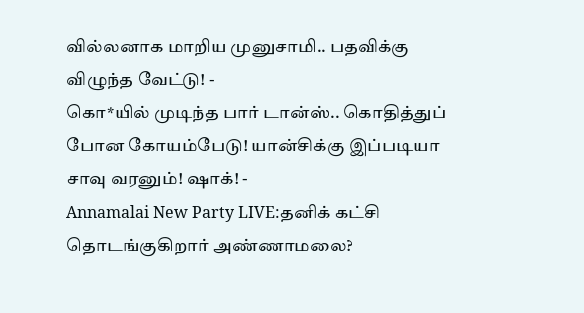வில்லனாக மாறிய முனுசாமி.. பதவிக்கு விழுந்த வேட்டு! -
கொ*யில் முடிந்த பார் டான்ஸ்.. கொதித்துப் போன கோயம்பேடு! யான்சிக்கு இப்படியா சாவு வரனும்! ஷாக்! -
Annamalai New Party LIVE:தனிக் கட்சி தொடங்குகிறார் அண்ணாமலை?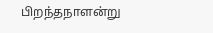பிறந்தநாளன்று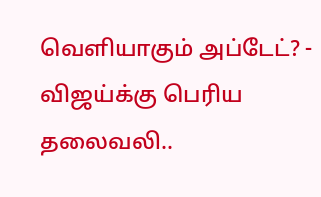வெளியாகும் அப்டேட்? -
விஜய்க்கு பெரிய தலைவலி..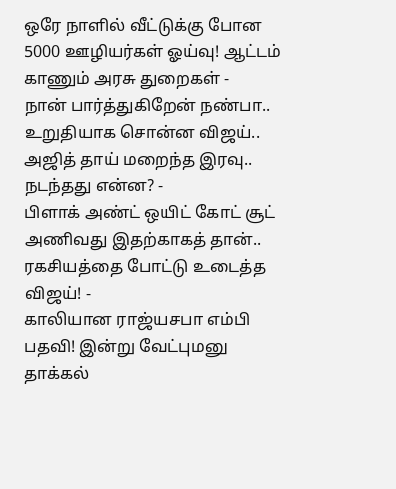ஒரே நாளில் வீட்டுக்கு போன 5000 ஊழியர்கள் ஓய்வு! ஆட்டம் காணும் அரசு துறைகள் -
நான் பார்த்துகிறேன் நண்பா.. உறுதியாக சொன்ன விஜய்.. அஜித் தாய் மறைந்த இரவு.. நடந்தது என்ன? -
பிளாக் அண்ட் ஒயிட் கோட் சூட் அணிவது இதற்காகத் தான்.. ரகசியத்தை போட்டு உடைத்த விஜய்! -
காலியான ராஜ்யசபா எம்பி பதவி! இன்று வேட்புமனு தாக்கல்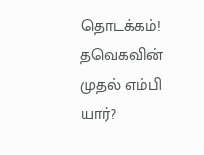தொடக்கம்! தவெகவின் முதல் எம்பி யார்?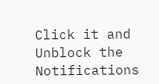Click it and Unblock the Notifications